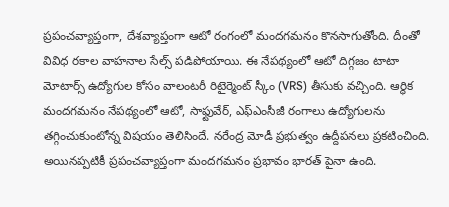ప్రపంచవ్యాప్తంగా, దేశవ్యాప్తంగా ఆటో రంగంలో మందగమనం కొనసాగుతోంది. దీంతో వివిధ రకాల వాహనాల సేల్స్ పడిపోయాయి. ఈ నేపథ్యంలో ఆటో దిగ్గజం టాటా మోటార్స్ ఉద్యోగుల కోసం వాలంటరీ రిటైర్మెంట్ స్కీం (VRS) తీసుకు వచ్చింది. ఆర్థిక మందగమనం నేపథ్యంలో ఆటో, సాఫ్టువేర్, ఎఫ్ఎంసీజీ రంగాలు ఉద్యోగులను తగ్గించుకుంటోన్న విషయం తెలిసిందే. నరేంద్ర మోడీ ప్రభుత్వం ఉద్దీపనలు ప్రకటించింది. అయినప్పటికీ ప్రపంచవ్యాప్తంగా మందగమనం ప్రభావం భారత్ పైనా ఉంది.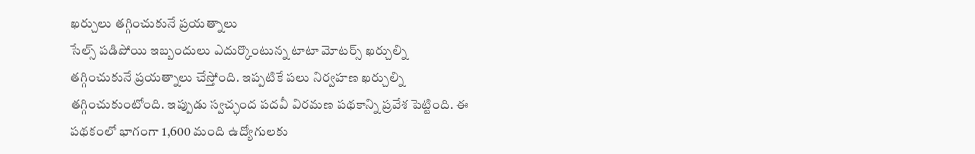ఖర్చులు తగ్గించుకునే ప్రయత్నాలు
సేల్స్ పడిపోయి ఇబ్బందులు ఎదుర్కొంటున్న టాటా మోటర్స్ ఖర్చుల్ని తగ్గించుకునే ప్రయత్నాలు చేస్తోంది. ఇప్పటికే పలు నిర్వహణ ఖర్చుల్ని తగ్గించుకుంటోంది. ఇప్పుడు స్వచ్ఛంద పదవీ విరమణ పథకాన్ని ప్రవేశ పెట్టింది. ఈ పథకంలో భాగంగా 1,600 మంది ఉద్యోగులకు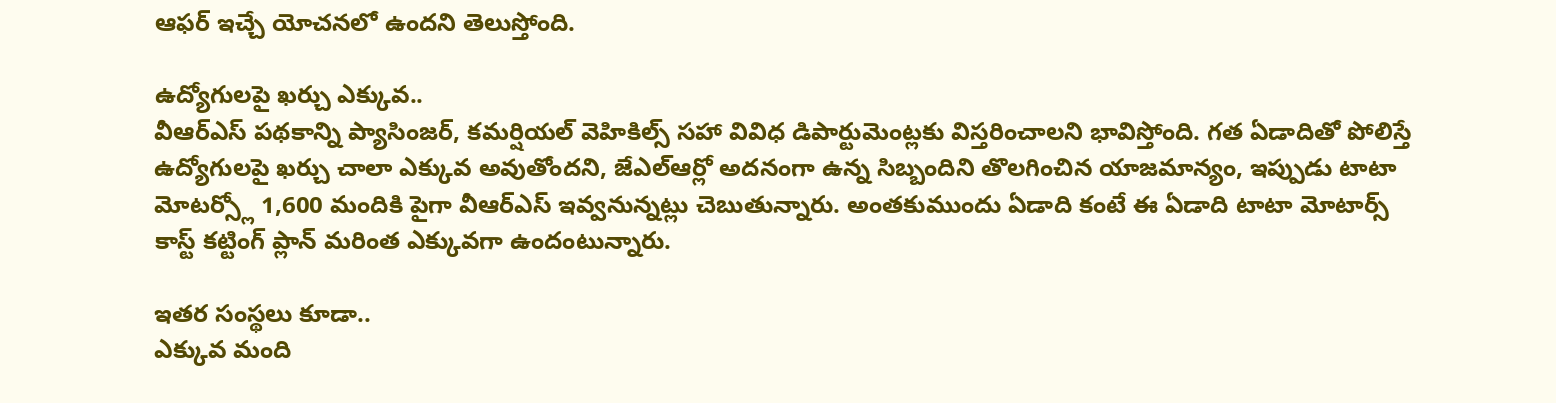ఆఫర్ ఇచ్చే యోచనలో ఉందని తెలుస్తోంది.

ఉద్యోగులపై ఖర్చు ఎక్కువ..
వీఆర్ఎస్ పథకాన్ని ప్యాసింజర్, కమర్షియల్ వెహికిల్స్ సహా వివిధ డిపార్టుమెంట్లకు విస్తరించాలని భావిస్తోంది. గత ఏడాదితో పోలిస్తే ఉద్యోగులపై ఖర్చు చాలా ఎక్కువ అవుతోందని, జేఎల్ఆర్లో అదనంగా ఉన్న సిబ్బందిని తొలగించిన యాజమాన్యం, ఇప్పుడు టాటా మోటర్స్లో 1,600 మందికి పైగా వీఆర్ఎస్ ఇవ్వనున్నట్లు చెబుతున్నారు. అంతకుముందు ఏడాది కంటే ఈ ఏడాది టాటా మోటార్స్ కాస్ట్ కట్టింగ్ ప్లాన్ మరింత ఎక్కువగా ఉందంటున్నారు.

ఇతర సంస్థలు కూడా..
ఎక్కువ మంది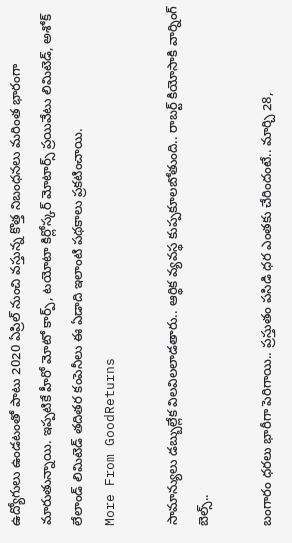ఉద్యోగులు ఉండటంతో పాటు 2020 ఏప్రిల్ నుంచి వస్తున్న కొత్త నిబంధనలు మరింత భారంగా మారుతున్నాయి. ఇప్పటికే హీరో మోటో కార్ప్, టయోటా కిర్లోస్కర్ మోటార్స్ ప్రయివేటు లిమిటెడ్, అశోక్ లేలాండ్ లిమిటెడ్ తదితర కంపెనీలు ఈ ఏడాది ఇలాంటి పథకాలు ప్రకటించాయి.
More From GoodReturns

సామాన్యులు డబ్బుల్లేక విలవిలలాడతారు.. ఆర్థిక వ్యవస్థ కుప్పకూలబోతుంది.. రాబర్ట్ కియోసాకి వార్నింగ్ బెల్స్..

బంగారం ధరలు భారీగా పెరిగాయి.. ప్రస్తుతం పసిడి ధర ఎంతకు చేరిందంటే.. మార్చి 28,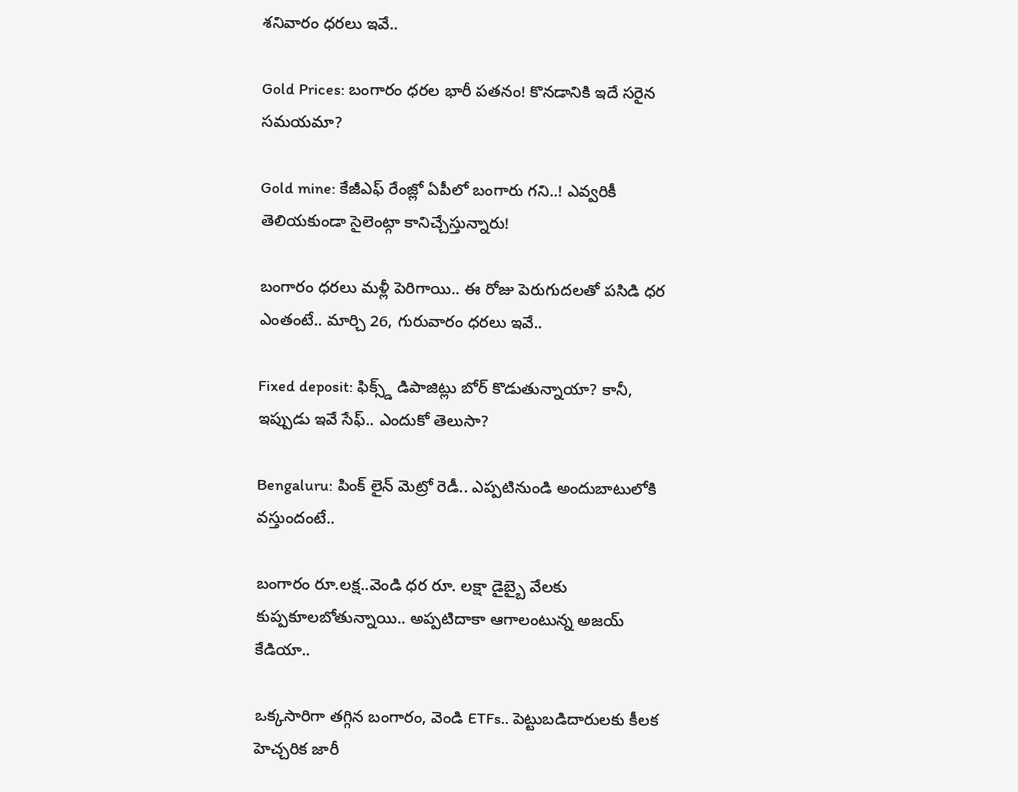శనివారం ధరలు ఇవే..

Gold Prices: బంగారం ధరల భారీ పతనం! కొనడానికి ఇదే సరైన సమయమా?

Gold mine: కేజీఎఫ్ రేంజ్లో ఏపీలో బంగారు గని..! ఎవ్వరికీ తెలియకుండా సైలెంట్గా కానిచ్చేస్తున్నారు!

బంగారం ధరలు మళ్లీ పెరిగాయి.. ఈ రోజు పెరుగుదలతో పసిడి ధర ఎంతంటే.. మార్చి 26, గురువారం ధరలు ఇవే..

Fixed deposit: ఫిక్స్డ్ డిపాజిట్లు బోర్ కొడుతున్నాయా? కానీ, ఇప్పుడు ఇవే సేఫ్.. ఎందుకో తెలుసా?

Bengaluru: పింక్ లైన్ మెట్రో రెడీ.. ఎప్పటినుండి అందుబాటులోకి వస్తుందంటే..

బంగారం రూ.లక్ష..వెండి ధర రూ. లక్షా డైబ్బై వేలకు కుప్పకూలబోతున్నాయి.. అప్పటిదాకా ఆగాలంటున్న అజయ్ కేడియా..

ఒక్కసారిగా తగ్గిన బంగారం, వెండి ETFs.. పెట్టుబడిదారులకు కీలక హెచ్చరిక జారీ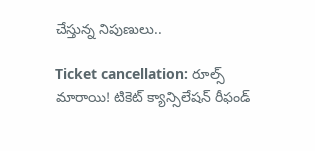చేస్తున్న నిపుణులు..

Ticket cancellation: రూల్స్ మారాయి! టికెట్ క్యాన్సిలేషన్ రీఫండ్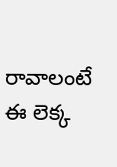రావాలంటే ఈ లెక్క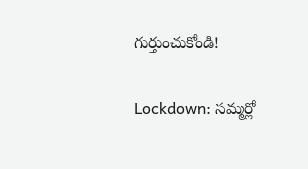గుర్తుంచుకోండి!

Lockdown: సమ్మర్లో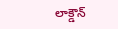లాక్డౌన్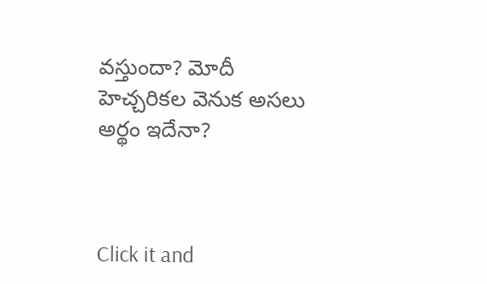వస్తుందా? మోదీ హెచ్చరికల వెనుక అసలు అర్థం ఇదేనా?



Click it and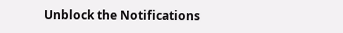Unblock the Notifications